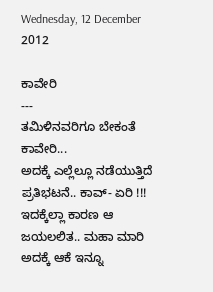Wednesday, 12 December 2012

ಕಾವೇರಿ
---
ತಮಿಳಿನವರಿಗೂ ಬೇಕಂತೆ ಕಾವೇರಿ...
ಅದಕ್ಕೆ ಎಲ್ಲೆಲ್ಲೂ ನಡೆಯುತ್ತಿದೆ ಪ್ರತಿಭಟನೆ.. ಕಾವ್- ಏರಿ !!!
ಇದಕ್ಕೆಲ್ಲಾ ಕಾರಣ ಆ ಜಯಲಲಿತ.. ಮಹಾ ಮಾರಿ
ಅದಕ್ಕೆ ಆಕೆ ಇನ್ನೂ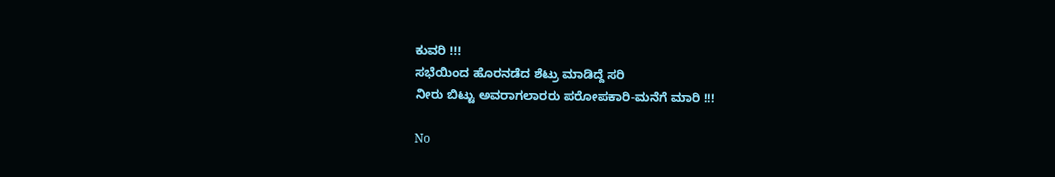ಕುವರಿ !!!
ಸಭೆಯಿಂದ ಹೊರನಡೆದ ಶೆಟ್ರು ಮಾಡಿದ್ದೆ ಸರಿ
ನೀರು ಬಿಟ್ಟು ಅವರಾಗಲಾರರು ಪರೋಪಕಾರಿ-ಮನೆಗೆ ಮಾರಿ !!!

No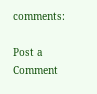comments:

Post a Comment